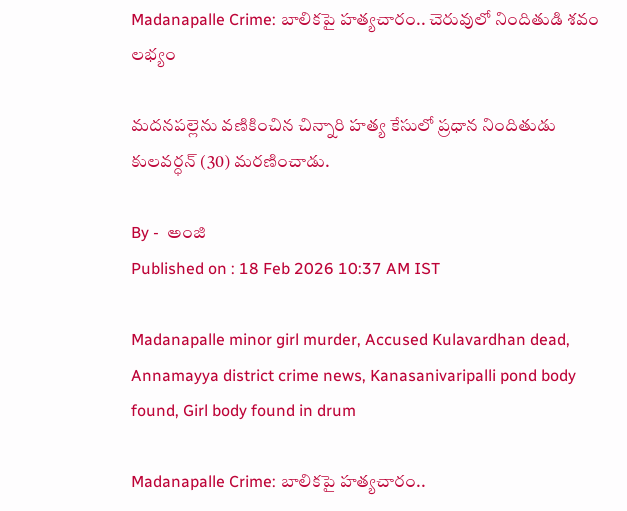Madanapalle Crime: బాలికపై హత్యచారం.. చెరువులో నిందితుడి శవం లభ్యం

మదనపల్లెను వణికించిన చిన్నారి హత్య కేసులో ప్రధాన నిందితుడు కులవర్ధన్ (30) మరణించాడు.

By -  అంజి
Published on : 18 Feb 2026 10:37 AM IST

Madanapalle minor girl murder, Accused Kulavardhan dead, Annamayya district crime news, Kanasanivaripalli pond body found, Girl body found in drum

Madanapalle Crime: బాలికపై హత్యచారం..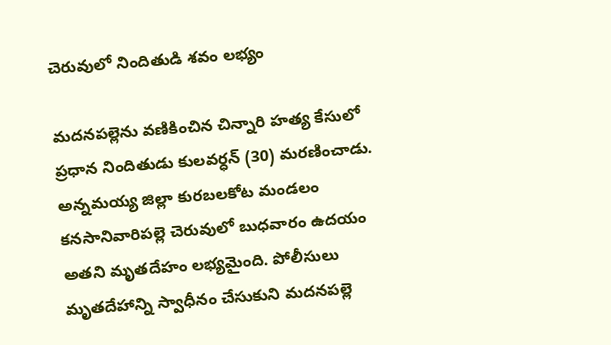చెరువులో నిందితుడి శవం లభ్యం

మదనపల్లెను వణికించిన చిన్నారి హత్య కేసులో ప్రధాన నిందితుడు కులవర్ధన్ (30) మరణించాడు. అన్నమయ్య జిల్లా కురబలకోట మండలం కనసానివారిపల్లె చెరువులో బుధవారం ఉదయం అతని మృతదేహం లభ్యమైంది. పోలీసులు మృతదేహాన్ని స్వాధీనం చేసుకుని మదనపల్లె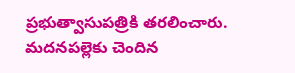ప్రభుత్వాసుపత్రికి తరలించారు. మదనపల్లెకు చెందిన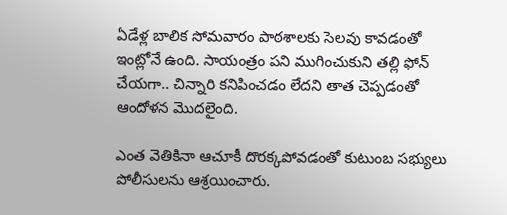ఏడేళ్ల బాలిక సోమవారం పాఠశాలకు సెలవు కావడంతో ఇంట్లోనే ఉంది. సాయంత్రం పని ముగించుకుని తల్లి ఫోన్ చేయగా.. చిన్నారి కనిపించడం లేదని తాత చెప్పడంతో ఆందోళన మొదలైంది.

ఎంత వెతికినా ఆచూకీ దొరక్కపోవడంతో కుటుంబ సభ్యులు పోలీసులను ఆశ్రయించారు.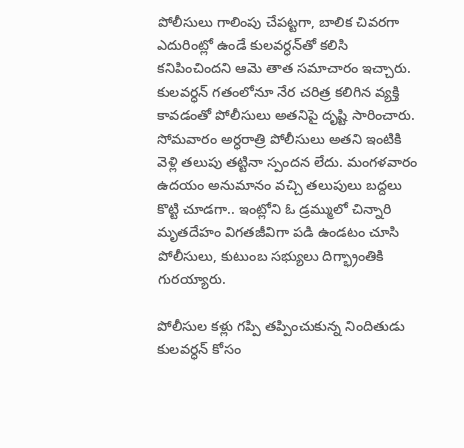పోలీసులు గాలింపు చేపట్టగా, బాలిక చివరగా ఎదురింట్లో ఉండే కులవర్ధన్‌తో కలిసి కనిపించిందని ఆమె తాత సమాచారం ఇచ్చారు. కులవర్ధన్ గతంలోనూ నేర చరిత్ర కలిగిన వ్యక్తి కావడంతో పోలీసులు అతనిపై దృష్టి సారించారు. సోమవారం అర్ధరాత్రి పోలీసులు అతని ఇంటికి వెళ్లి తలుపు తట్టినా స్పందన లేదు. మంగళవారం ఉదయం అనుమానం వచ్చి తలుపులు బద్దలు కొట్టి చూడగా.. ఇంట్లోని ఓ డ్రమ్ములో చిన్నారి మృతదేహం విగతజీవిగా పడి ఉండటం చూసి పోలీసులు, కుటుంబ సభ్యులు దిగ్భ్రాంతికి గురయ్యారు.

పోలీసుల కళ్లు గప్పి తప్పించుకున్న నిందితుడు కులవర్ధన్ కోసం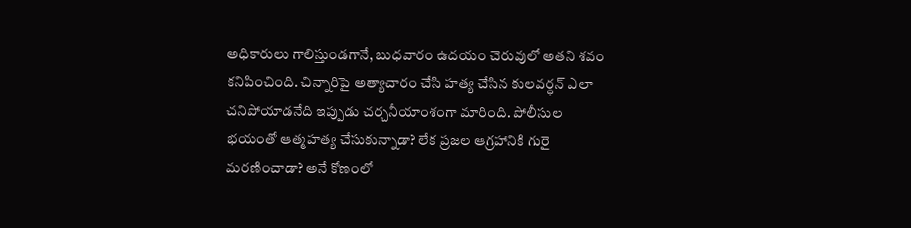అధికారులు గాలిస్తుండగానే, బుధవారం ఉదయం చెరువులో అతని శవం కనిపించింది. చిన్నారిపై అత్యాచారం చేసి హత్య చేసిన కులవర్ధన్ ఎలా చనిపోయాడనేది ఇప్పుడు చర్చనీయాంశంగా మారింది. పోలీసుల భయంతో ఆత్మహత్య చేసుకున్నాడా? లేక ప్రజల ఆగ్రహానికి గురై మరణించాడా? అనే కోణంలో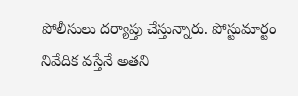పోలీసులు దర్యాప్తు చేస్తున్నారు. పోస్టుమార్టం నివేదిక వస్తేనే అతని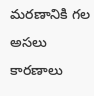మరణానికి గల అసలు కారణాలు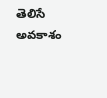తెలిసే అవకాశం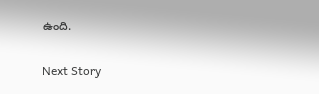ఉంది.

Next Story